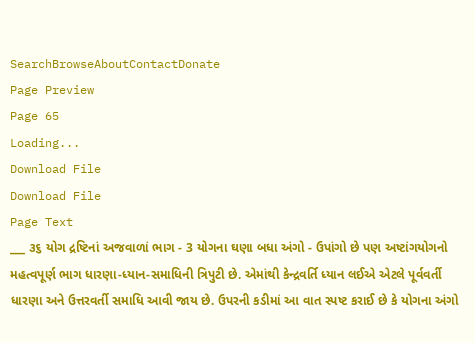SearchBrowseAboutContactDonate
Page Preview
Page 65
Loading...
Download File
Download File
Page Text
___ ૩૬ યોગ દ્રષ્ટિનાં અજવાળાં ભાગ - 3 યોગના ઘણા બધા અંગો - ઉપાંગો છે પણ અષ્ટાંગયોગનો મહત્વપૂર્ણ ભાગ ધારણા-ધ્યાન-સમાધિની ત્રિપુટી છે. એમાંથી કેન્દ્રવર્તિ ધ્યાન લઈએ એટલે પૂર્વવર્તી ધારણા અને ઉત્તરવર્તી સમાધિ આવી જાય છે. ઉપરની કડીમાં આ વાત સ્પષ્ટ કરાઈ છે કે યોગના અંગો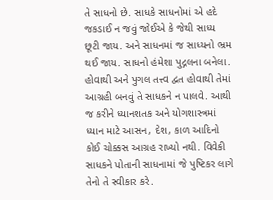તે સાધનો છે. સાધકે સાધનોમાં એ હદે જકડાઈ ન જવું જોઈએ કે જેથી સાધ્ય છૂટી જાય. અને સાધનમાં જ સાધ્યનો ભ્રમ થઈ જાય. સાધનો હંમેશા પુદ્ગલના બનેલા. હોવાથી અને પુગલ તત્ત્વ દ્વત હોવાથી તેમાં આગ્રહી બનવું તે સાધકને ન પાલવે. આથી જ કરીને ધ્યાનશતક અને યોગશાસ્ત્રમાં ધ્યાન માટે આસન, દેશ, કાળ આદિનો કોઈ ચોક્કસ આગ્રહ રાખ્યો નથી. વિવેકી સાધકને પોતાની સાધનામાં જે પુષ્ટિકર લાગે તેનો તે સ્વીકાર કરે.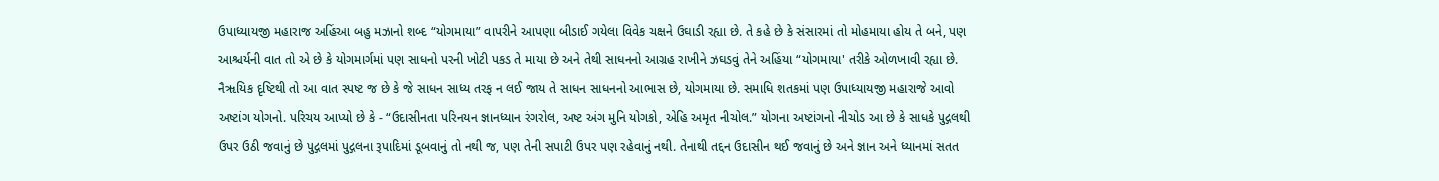ઉપાધ્યાયજી મહારાજ અહિંઆ બહુ મઝાનો શબ્દ “યોગમાયા” વાપરીને આપણા બીડાઈ ગયેલા વિવેક ચક્ષને ઉઘાડી રહ્યા છે. તે કહે છે કે સંસારમાં તો મોહમાયા હોય તે બને, પણ આશ્ચર્યની વાત તો એ છે કે યોગમાર્ગમાં પણ સાધનો પરની ખોટી પકડ તે માયા છે અને તેથી સાધનનો આગ્રહ રાખીને ઝઘડવું તેને અહિંયા “યોગમાયા' તરીકે ઓળખાવી રહ્યા છે. નૈૠયિક દૃષ્ટિથી તો આ વાત સ્પષ્ટ જ છે કે જે સાધન સાધ્ય તરફ ન લઈ જાય તે સાધન સાધનનો આભાસ છે, યોગમાયા છે. સમાધિ શતકમાં પણ ઉપાધ્યાયજી મહારાજે આવો અષ્ટાંગ યોગનો. પરિચય આપ્યો છે કે - “ઉદાસીનતા પરિનયન જ્ઞાનધ્યાન રંગરોલ, અષ્ટ અંગ મુનિ યોગકો, એહિ અમૃત નીચોલ.” યોગના અષ્ટાંગનો નીચોડ આ છે કે સાધકે પુદ્ગલથી ઉપર ઉઠી જવાનું છે પુદ્ગલમાં પુદ્ગલના રૂપાદિમાં ડૂબવાનું તો નથી જ, પણ તેની સપાટી ઉપર પણ રહેવાનું નથી. તેનાથી તદ્દન ઉદાસીન થઈ જવાનું છે અને જ્ઞાન અને ધ્યાનમાં સતત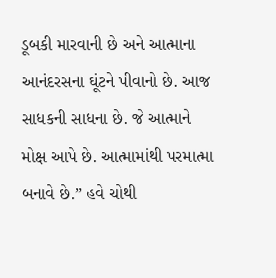ડૂબકી મારવાની છે અને આત્માના આનંદરસના ઘૂંટને પીવાનો છે. આજ સાધકની સાધના છે. જે આત્માને મોક્ષ આપે છે. આત્મામાંથી પરમાત્મા બનાવે છે.” હવે ચોથી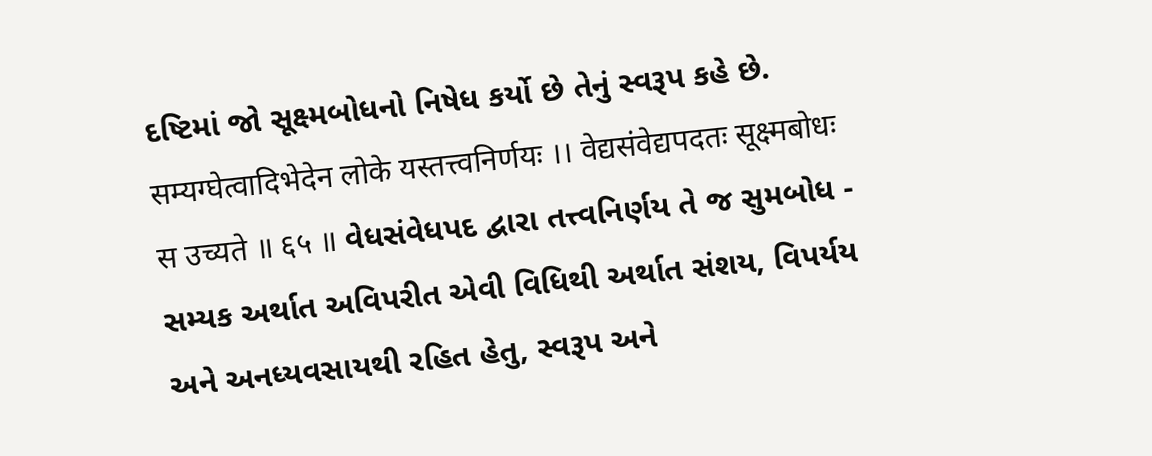દષ્ટિમાં જો સૂક્ષ્મબોધનો નિષેધ કર્યો છે તેનું સ્વરૂપ કહે છે. सम्यग्घेत्वादिभेदेन लोके यस्तत्त्वनिर्णयः ।। वेद्यसंवेद्यपदतः सूक्ष्मबोधः स उच्यते ॥ ६५ ॥ વેધસંવેધપદ દ્વારા તત્ત્વનિર્ણય તે જ સુમબોધ - સમ્યક અર્થાત અવિપરીત એવી વિધિથી અર્થાત સંશય, વિપર્યય અને અનધ્યવસાયથી રહિત હેતુ, સ્વરૂપ અને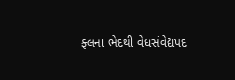ફ્લના ભેદથી વેધસંવેદ્યપદ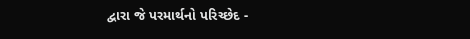દ્વારા જે પરમાર્થનો પરિચ્છેદ -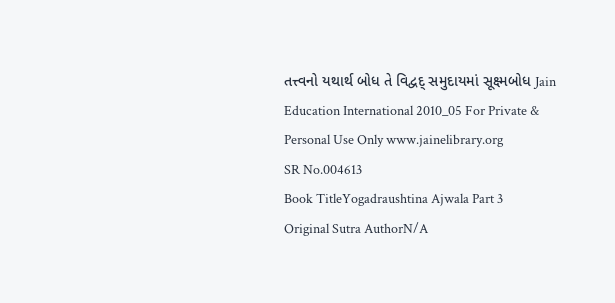તત્ત્વનો યથાર્થ બોધ તે વિદ્વદ્ સમુદાયમાં સૂક્ષ્મબોધ Jain Education International 2010_05 For Private & Personal Use Only www.jainelibrary.org
SR No.004613
Book TitleYogadraushtina Ajwala Part 3
Original Sutra AuthorN/A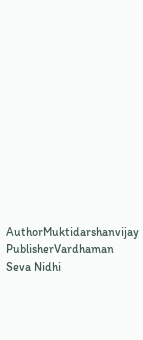AuthorMuktidarshanvijay
PublisherVardhaman Seva Nidhi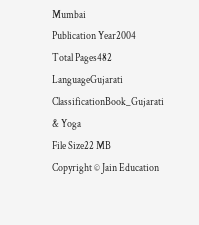Mumbai
Publication Year2004
Total Pages482
LanguageGujarati
ClassificationBook_Gujarati & Yoga
File Size22 MB
Copyright © Jain Education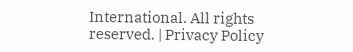International. All rights reserved. | Privacy Policy